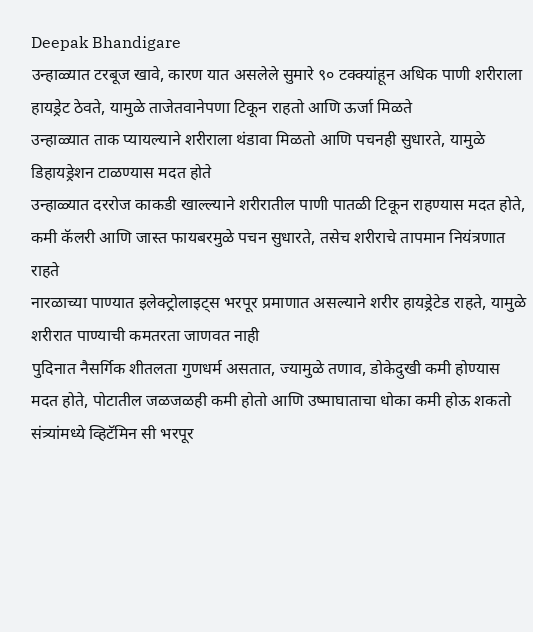Deepak Bhandigare
उन्हाळ्यात टरबूज खावे, कारण यात असलेले सुमारे ९० टक्क्यांहून अधिक पाणी शरीराला हायड्रेट ठेवते, यामुळे ताजेतवानेपणा टिकून राहतो आणि ऊर्जा मिळते
उन्हाळ्यात ताक प्यायल्याने शरीराला थंडावा मिळतो आणि पचनही सुधारते, यामुळे डिहायड्रेशन टाळण्यास मदत होते
उन्हाळ्यात दररोज काकडी खाल्ल्याने शरीरातील पाणी पातळी टिकून राहण्यास मदत होते, कमी कॅलरी आणि जास्त फायबरमुळे पचन सुधारते, तसेच शरीराचे तापमान नियंत्रणात राहते
नारळाच्या पाण्यात इलेक्ट्रोलाइट्स भरपूर प्रमाणात असल्याने शरीर हायड्रेटेड राहते, यामुळे शरीरात पाण्याची कमतरता जाणवत नाही
पुदिनात नैसर्गिक शीतलता गुणधर्म असतात, ज्यामुळे तणाव, डोकेदुखी कमी होण्यास मदत होते, पोटातील जळजळही कमी होतो आणि उष्माघाताचा धोका कमी होऊ शकतो
संत्र्यांमध्ये व्हिटॅमिन सी भरपूर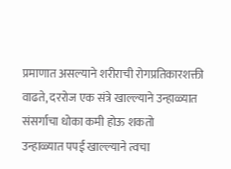प्रमाणात असल्याने शरीराची रोगप्रतिकारशक्ती वाढते, दररोज एक संत्रे खाल्ल्याने उन्हाळ्यात संसर्गाचा धोका कमी होऊ शकतो
उन्हाळ्यात पपई खाल्ल्याने त्वचा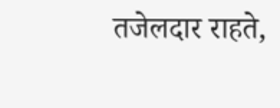तजेलदार राहते,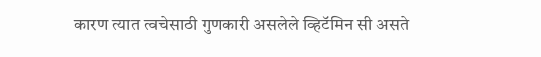कारण त्यात त्वचेसाठी गुणकारी असलेले व्हिटॅमिन सी असते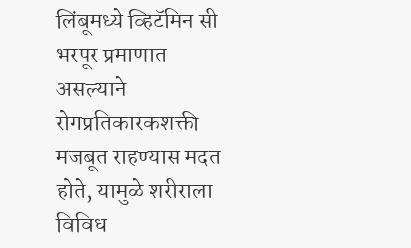लिंबूमध्ये व्हिटॅमिन सी भरपूर प्रमाणात असल्याने रोगप्रतिकारकशक्ती मजबूत राहण्यास मदत होते, यामुळे शरीराला विविध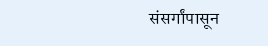संसर्गांपासून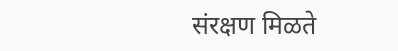संरक्षण मिळते